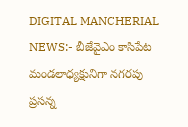DIGITAL MANCHERIAL NEWS:- బీజేవైఎం కాసిపేట మండలాధ్యక్షునిగా నగరపు ప్రసన్న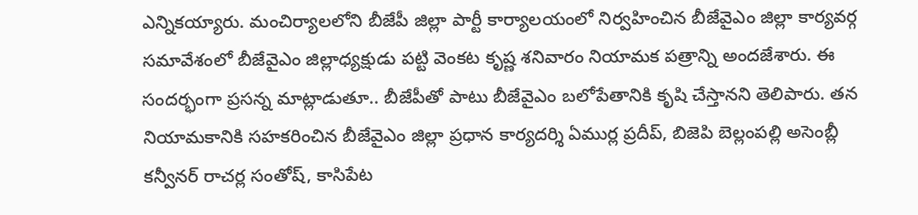ఎన్నికయ్యారు. మంచిర్యాలలోని బీజేపీ జిల్లా పార్టీ కార్యాలయంలో నిర్వహించిన బీజేవైఎం జిల్లా కార్యవర్గ సమావేశంలో బీజేవైఎం జిల్లాధ్యక్షుడు పట్టి వెంకట కృష్ణ శనివారం నియామక పత్రాన్ని అందజేశారు. ఈ సందర్భంగా ప్రసన్న మాట్లాడుతూ.. బీజేపీతో పాటు బీజేవైఎం బలోపేతానికి కృషి చేస్తానని తెలిపారు. తన నియామకానికి సహకరించిన బీజేవైఎం జిల్లా ప్రధాన కార్యదర్శి ఏముర్ల ప్రదీప్, బిజెపి బెల్లంపల్లి అసెంబ్లీ కన్వీనర్ రాచర్ల సంతోష్, కాసిపేట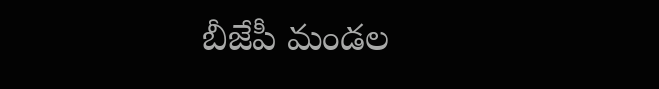బీజేపీ మండల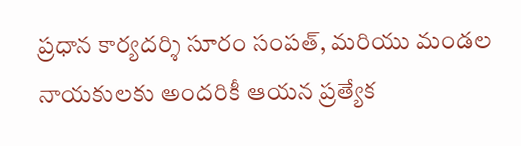ప్రధాన కార్యదర్శి సూరం సంపత్, మరియు మండల నాయకులకు అందరికీ ఆయన ప్రత్యేక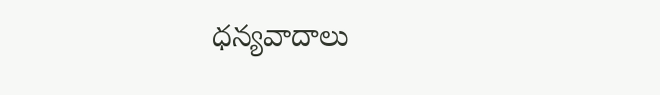ధన్యవాదాలు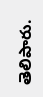తెలిపారు.